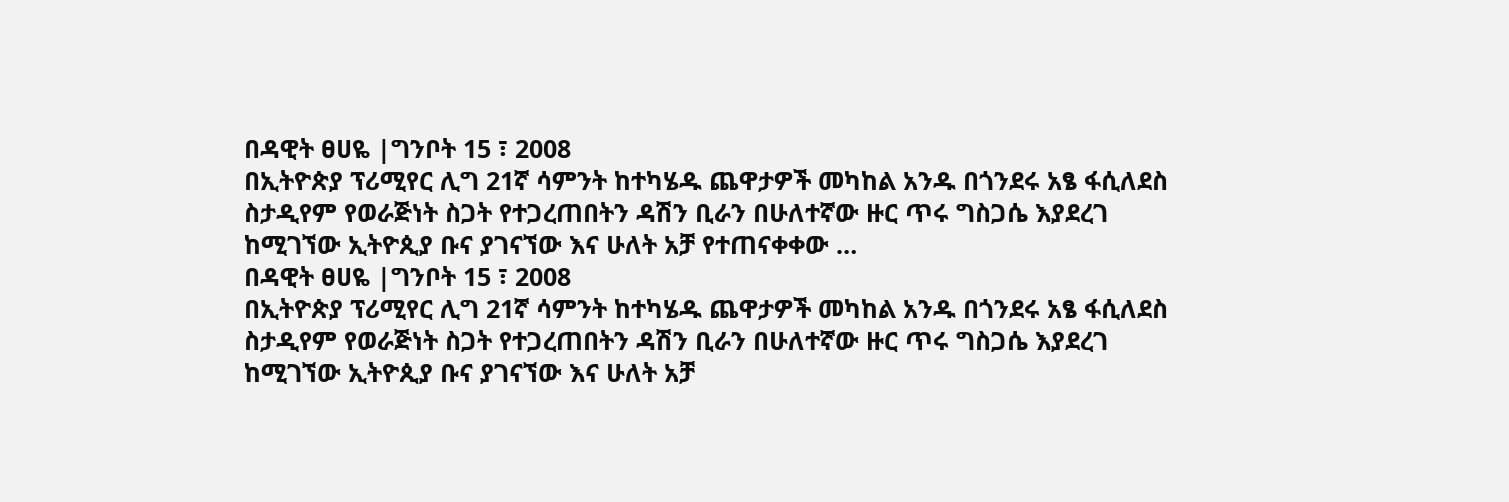በዳዊት ፀሀዬ |ግንቦት 15 ፣ 2008
በኢትዮጵያ ፕሪሚየር ሊግ 21ኛ ሳምንት ከተካሄዱ ጨዋታዎች መካከል አንዱ በጎንደሩ አፄ ፋሲለደስ ስታዲየም የወራጅነት ስጋት የተጋረጠበትን ዳሽን ቢራን በሁለተኛው ዙር ጥሩ ግስጋሴ እያደረገ ከሚገኘው ኢትዮጲያ ቡና ያገናኘው እና ሁለት አቻ የተጠናቀቀው …
በዳዊት ፀሀዬ |ግንቦት 15 ፣ 2008
በኢትዮጵያ ፕሪሚየር ሊግ 21ኛ ሳምንት ከተካሄዱ ጨዋታዎች መካከል አንዱ በጎንደሩ አፄ ፋሲለደስ ስታዲየም የወራጅነት ስጋት የተጋረጠበትን ዳሽን ቢራን በሁለተኛው ዙር ጥሩ ግስጋሴ እያደረገ ከሚገኘው ኢትዮጲያ ቡና ያገናኘው እና ሁለት አቻ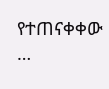የተጠናቀቀው …